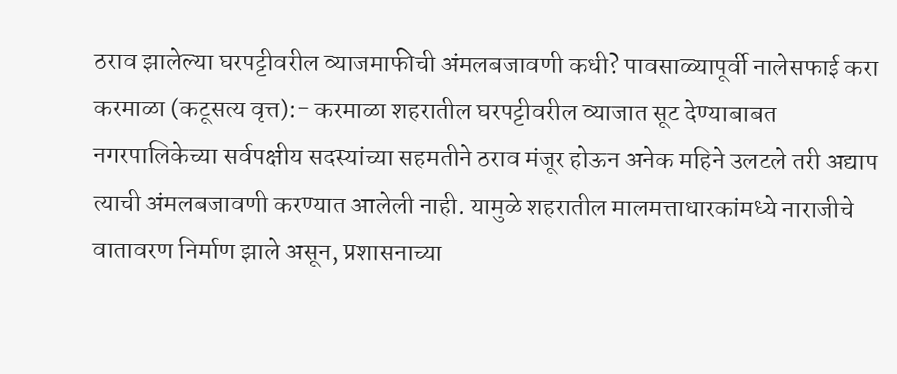ठराव झालेल्या घरपट्टीवरील व्याजमाफीची अंमलबजावणी कधी? पावसाळ्यापूर्वी नालेसफाई करा
करमाळा (कटूसत्य वृत्त):- करमाळा शहरातील घरपट्टीवरील व्याजात सूट देण्याबाबत नगरपालिकेच्या सर्वपक्षीय सदस्यांच्या सहमतीने ठराव मंजूर होऊन अनेक महिने उलटले तरी अद्याप त्याची अंमलबजावणी करण्यात आलेली नाही. यामुळे शहरातील मालमत्ताधारकांमध्ये नाराजीचे वातावरण निर्माण झाले असून, प्रशासनाच्या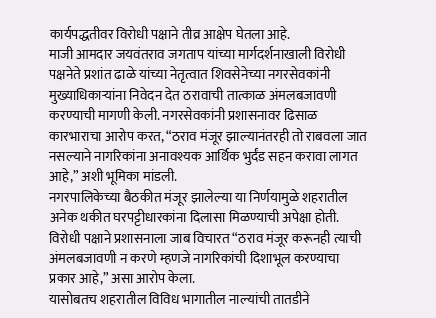कार्यपद्धतीवर विरोधी पक्षाने तीव्र आक्षेप घेतला आहे.
माजी आमदार जयवंतराव जगताप यांच्या मार्गदर्शनाखाली विरोधी पक्षनेते प्रशांत ढाळे यांच्या नेतृत्वात शिवसेनेच्या नगरसेवकांनी मुख्याधिकाऱ्यांना निवेदन देत ठरावाची तात्काळ अंमलबजावणी करण्याची मागणी केली. नगरसेवकांनी प्रशासनावर ढिसाळ कारभाराचा आरोप करत, “ठराव मंजूर झाल्यानंतरही तो राबवला जात नसल्याने नागरिकांना अनावश्यक आर्थिक भुर्दंड सहन करावा लागत आहे,” अशी भूमिका मांडली.
नगरपालिकेच्या बैठकीत मंजूर झालेल्या या निर्णयामुळे शहरातील अनेक थकीत घरपट्टीधारकांना दिलासा मिळण्याची अपेक्षा होती. विरोधी पक्षाने प्रशासनाला जाब विचारत “ठराव मंजूर करूनही त्याची अंमलबजावणी न करणे म्हणजे नागरिकांची दिशाभूल करण्याचा प्रकार आहे,” असा आरोप केला.
यासोबतच शहरातील विविध भागातील नाल्यांची तातडीने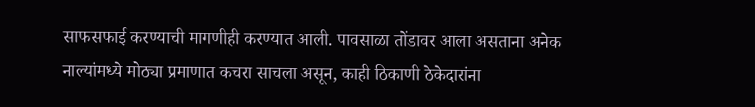साफसफाई करण्याची मागणीही करण्यात आली. पावसाळा तोंडावर आला असताना अनेक नाल्यांमध्ये मोठ्या प्रमाणात कचरा साचला असून, काही ठिकाणी ठेकेदारांना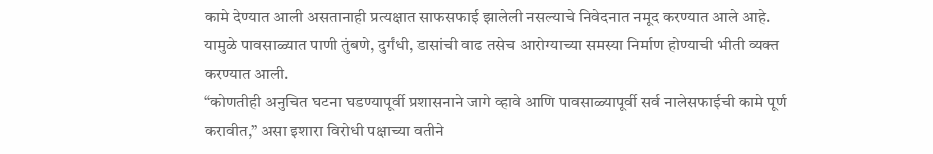कामे देण्यात आली असतानाही प्रत्यक्षात साफसफाई झालेली नसल्याचे निवेदनात नमूद करण्यात आले आहे. यामुळे पावसाळ्यात पाणी तुंबणे, दुर्गंधी, डासांची वाढ तसेच आरोग्याच्या समस्या निर्माण होण्याची भीती व्यक्त करण्यात आली.
“कोणतीही अनुचित घटना घडण्यापूर्वी प्रशासनाने जागे व्हावे आणि पावसाळ्यापूर्वी सर्व नालेसफाईची कामे पूर्ण करावीत,” असा इशारा विरोधी पक्षाच्या वतीने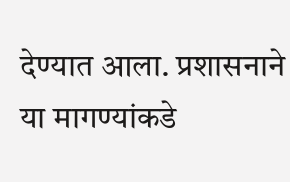देण्यात आला. प्रशासनाने या मागण्यांकडे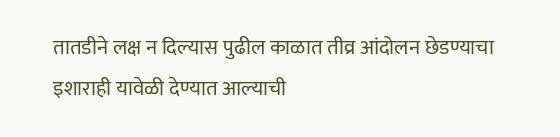तातडीने लक्ष न दिल्यास पुढील काळात तीव्र आंदोलन छेडण्याचा इशाराही यावेळी देण्यात आल्याची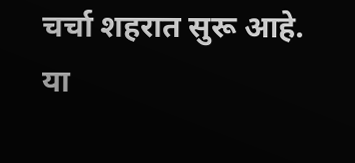चर्चा शहरात सुरू आहे.
या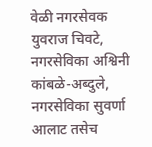वेळी नगरसेवक युवराज चिवटे, नगरसेविका अश्विनी कांबळे-अब्दुले, नगरसेविका सुवर्णा आलाट तसेच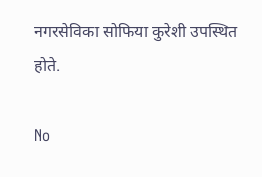नगरसेविका सोफिया कुरेशी उपस्थित होते.

No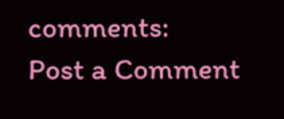comments:
Post a Comment